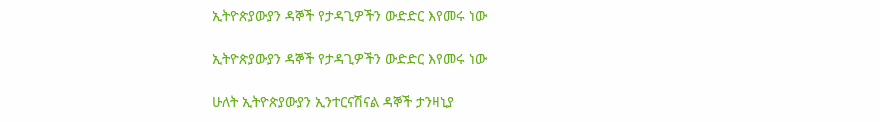ኢትዮጵያውያን ዳኞች የታዳጊዎችን ውድድር እየመሩ ነው

ኢትዮጵያውያን ዳኞች የታዳጊዎችን ውድድር እየመሩ ነው

ሁለት ኢትዮጵያውያን ኢንተርናሽናል ዳኞች ታንዛኒያ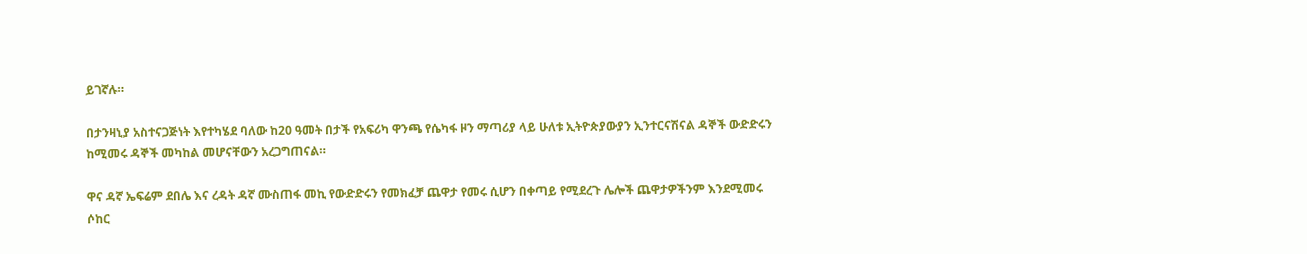ይገኛሉ።

በታንዛኒያ አስተናጋጅነት እየተካሄደ ባለው ከ20 ዓመት በታች የአፍሪካ ዋንጫ የሴካፋ ዞን ማጣሪያ ላይ ሁለቱ ኢትዮጵያውያን ኢንተርናሽናል ዳኞች ውድድሩን ከሚመሩ ዳኞች መካከል መሆናቸውን አረጋግጠናል።

ዋና ዳኛ ኤፍሬም ደበሌ እና ረዳት ዳኛ ሙስጠፋ መኪ የውድድሩን የመክፈቻ ጨዋታ የመሩ ሲሆን በቀጣይ የሚደረጉ ሌሎች ጨዋታዎችንም እንደሚመሩ ሶከር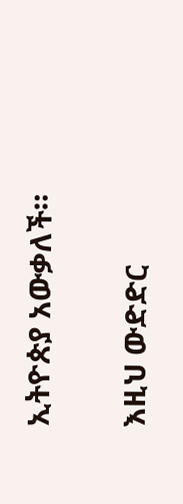ኢትዮጵያ አውቃለች።

እዚህ ውድድር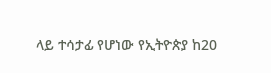ላይ ተሳታፊ የሆነው የኢትዮጵያ ከ20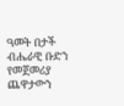ዓመት በታች ብሔራዊ ቡድን የመጀመሪያ ጨዋታውን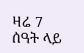ዛሬ 7 ሰዓት ላይ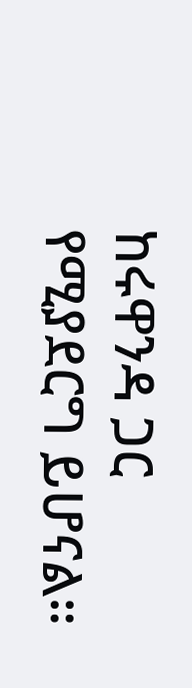ከሩዋንዳ ጋር የሚያደርግ ይሆናል።